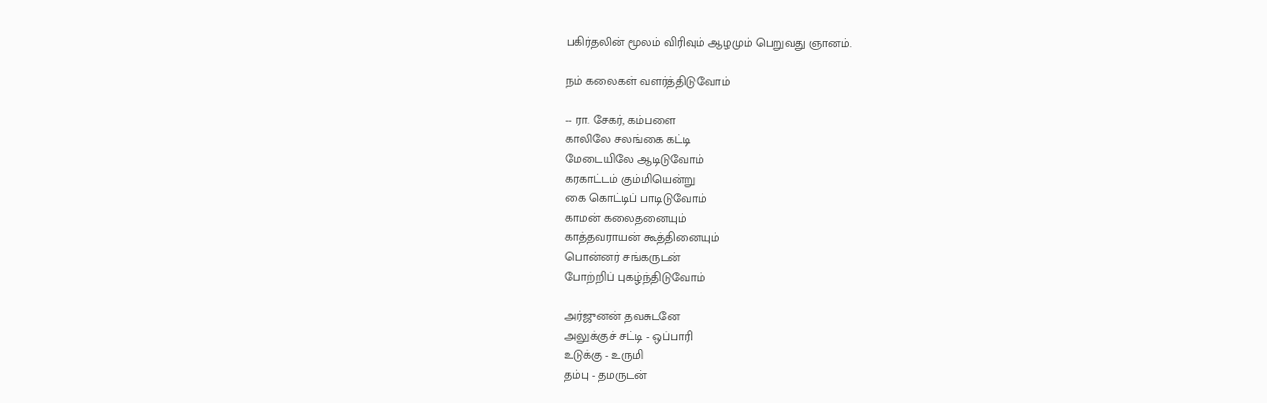பகிர்தலின் மூலம் விரிவும் ஆழமும் பெறுவது ஞானம்.

நம் கலைகள் வளர்த்திடுவோம்

-- ரா. சேகர், கம்பளை
காலிலே சலங்கை கட்டி
மேடையிலே ஆடிடுவோம்
கரகாட்டம் கும்மியென்று
கை கொட்டிப் பாடிடுவோம்
காமன் கலைதனையும்
காத்தவராயன் கூத்தினையும்
பொன்னர் சங்கருடன்
போற்றிப் புகழ்ந்திடுவோம்

அர்ஜுனன் தவசுடனே
அலுக்குச் சட்டி - ஒப்பாரி
உடுக்கு - உருமி
தம்பு - தமருடன்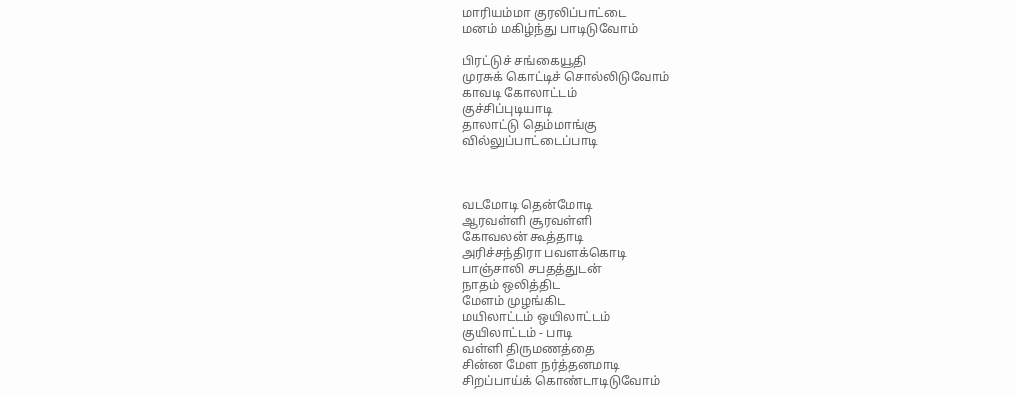மாரியம்மா குரலிப்பாட்டை
மனம் மகிழ்ந்து பாடிடுவோம்

பிரட்டுச் சங்கையூதி
முரசுக் கொட்டிச் சொல்லிடுவோம்
காவடி கோலாட்டம்
குச்சிப்புடியாடி
தாலாட்டு தெம்மாங்கு
வில்லுப்பாட்டைப்பாடி



வடமோடி தென்மோடி
ஆரவள்ளி சூரவள்ளி
கோவலன் கூத்தாடி
அரிச்சந்திரா பவளக்கொடி
பாஞ்சாலி சபதத்துடன்
நாதம் ஒலித்திட
மேளம் முழங்கிட
மயிலாட்டம் ஒயிலாட்டம்
குயிலாட்டம் - பாடி
வள்ளி திருமணத்தை
சின்ன மேள நர்த்தனமாடி
சிறப்பாய்க் கொண்டாடிடுவோம்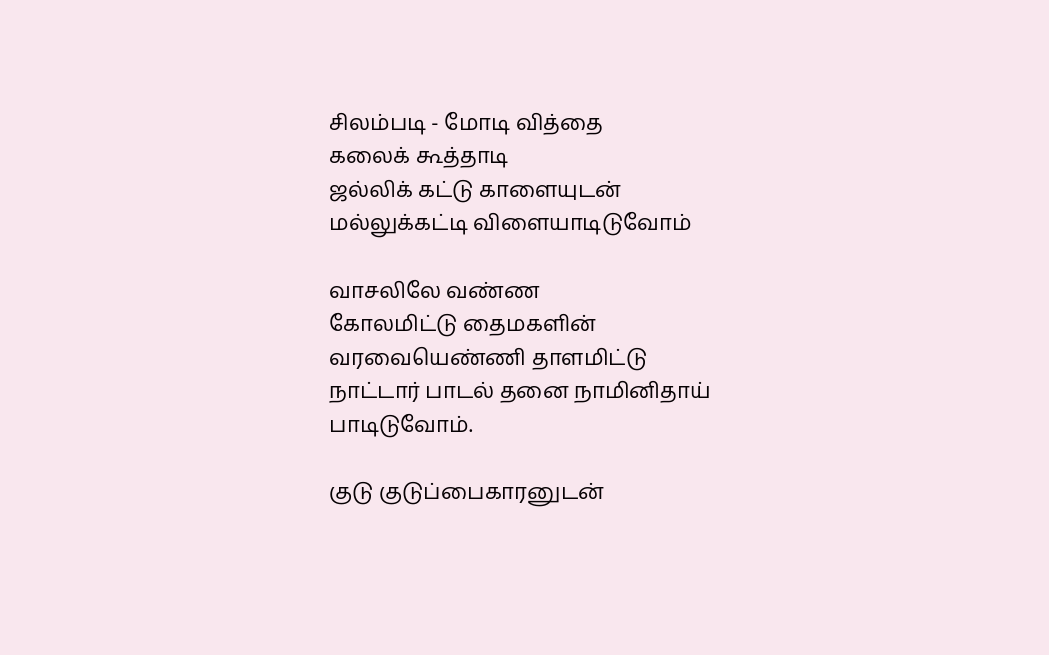சிலம்படி - மோடி வித்தை
கலைக் கூத்தாடி
ஜல்லிக் கட்டு காளையுடன்
மல்லுக்கட்டி விளையாடிடுவோம்

வாசலிலே வண்ண
கோலமிட்டு தைமகளின்
வரவையெண்ணி தாளமிட்டு
நாட்டார் பாடல் தனை நாமினிதாய்
பாடிடுவோம்.

குடு குடுப்பைகாரனுடன்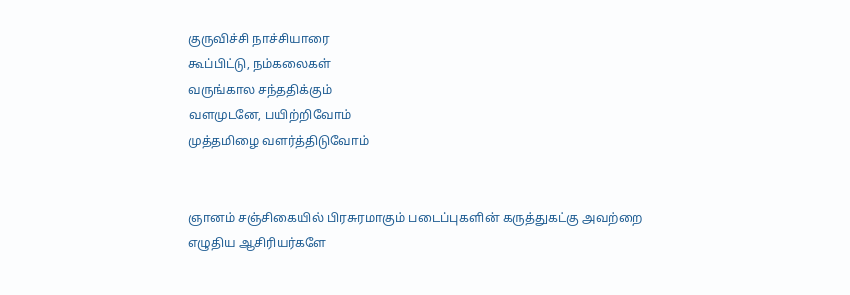குருவிச்சி நாச்சியாரை
கூப்பிட்டு, நம்கலைகள்
வருங்கால சந்ததிக்கும்
வளமுடனே, பயிற்றிவோம்
முத்தமிழை வளர்த்திடுவோம்


ஞானம் சஞ்சிகையில் பிரசுரமாகும் படைப்புகளின் கருத்துகட்கு அவற்றை எழுதிய ஆசிரியர்களே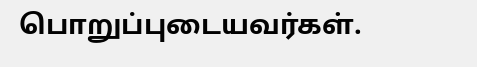பொறுப்புடையவர்கள்.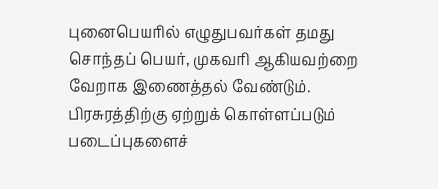புனைபெயரில் எழுதுபவர்கள் தமது சொந்தப் பெயர், முகவரி ஆகியவற்றை வேறாக இணைத்தல் வேண்டும். பிரசுரத்திற்கு ஏற்றுக் கொள்ளப்படும் படைப்புகளைச்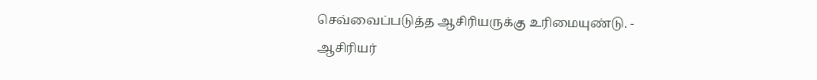செவ்வைப்படுத்த ஆசிரியருக்கு உரிமையுண்டு. - ஆசிரியர்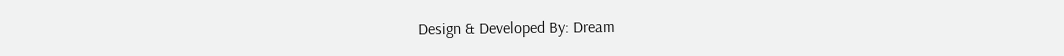Design & Developed By: Dream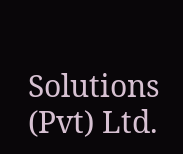Solutions (Pvt) Ltd.